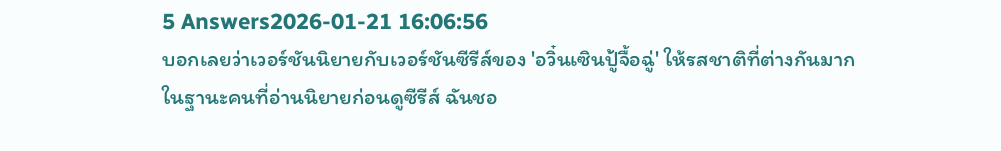5 Answers2026-01-21 16:06:56
บอกเลยว่าเวอร์ชันนิยายกับเวอร์ชันซีรีส์ของ 'อวิ๋นเซินปู้จื้อฉู่' ให้รสชาติที่ต่างกันมาก
ในฐานะคนที่อ่านนิยายก่อนดูซีรีส์ ฉันชอ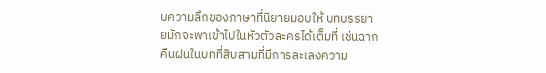บความลึกของภาษาที่นิยายมอบให้ บทบรรยายมักจะพาเข้าไปในหัวตัวละครได้เต็มที่ เช่นฉากคืนฝนในบทที่สิบสามที่มีการละเลงความ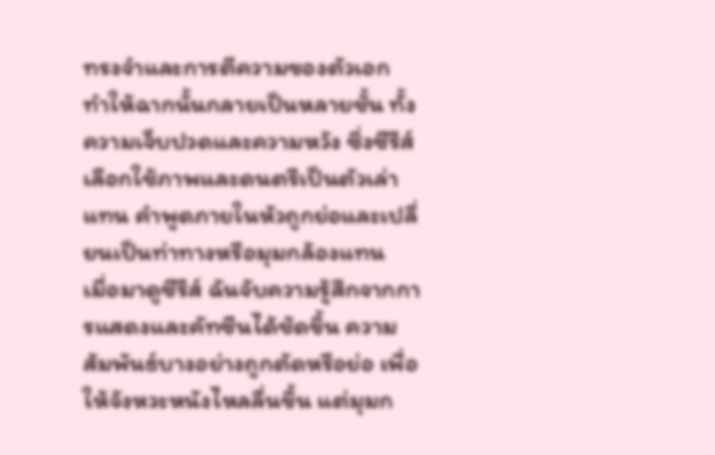ทรงจำและการตีความของตัวเอก ทำให้ฉากนั้นกลายเป็นหลายชั้น ทั้งความเจ็บปวดและความหวัง ซึ่งซีรีส์เลือกใช้ภาพและดนตรีเป็นตัวเล่าแทน คำพูดภายในหัวถูกย่อและเปลี่ยนเป็นท่าทางหรือมุมกล้องแทน
เมื่อมาดูซีรีส์ ฉันจับความรู้สึกจากการแสดงและคัทซีนได้ชัดขึ้น ความสัมพันธ์บางอย่างถูกตัดหรือย่อ เพื่อให้จังหวะหนังไหลลื่นขึ้น แต่มุมก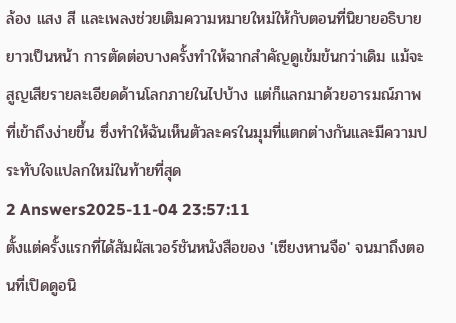ล้อง แสง สี และเพลงช่วยเติมความหมายใหม่ให้กับตอนที่นิยายอธิบายยาวเป็นหน้า การตัดต่อบางครั้งทำให้ฉากสำคัญดูเข้มข้นกว่าเดิม แม้จะสูญเสียรายละเอียดด้านโลกภายในไปบ้าง แต่ก็แลกมาด้วยอารมณ์ภาพที่เข้าถึงง่ายขึ้น ซึ่งทำให้ฉันเห็นตัวละครในมุมที่แตกต่างกันและมีความประทับใจแปลกใหม่ในท้ายที่สุด
2 Answers2025-11-04 23:57:11
ตั้งแต่ครั้งแรกที่ได้สัมผัสเวอร์ชันหนังสือของ 'เซียงหานจือ' จนมาถึงตอนที่เปิดดูอนิ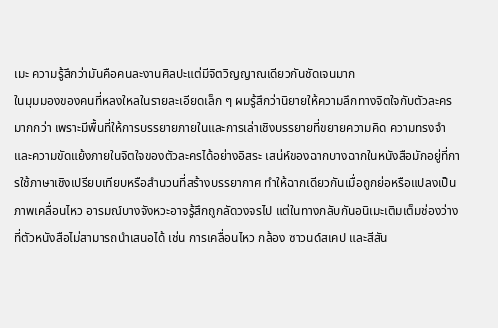เมะ ความรู้สึกว่ามันคือคนละงานศิลปะแต่มีจิตวิญญาณเดียวกันชัดเจนมาก
ในมุมมองของคนที่หลงใหลในรายละเอียดเล็ก ๆ ผมรู้สึกว่านิยายให้ความลึกทางจิตใจกับตัวละครมากกว่า เพราะมีพื้นที่ให้การบรรยายภายในและการเล่าเชิงบรรยายที่ขยายความคิด ความทรงจำ และความขัดแย้งภายในจิตใจของตัวละครได้อย่างอิสระ เสน่ห์ของฉากบางฉากในหนังสือมักอยู่ที่การใช้ภาษาเชิงเปรียบเทียบหรือสำนวนที่สร้างบรรยากาศ ทำให้ฉากเดียวกันเมื่อถูกย่อหรือแปลงเป็นภาพเคลื่อนไหว อารมณ์บางจังหวะอาจรู้สึกถูกลัดวงจรไป แต่ในทางกลับกันอนิเมะเติมเต็มช่องว่างที่ตัวหนังสือไม่สามารถนำเสนอได้ เช่น การเคลื่อนไหว กล้อง ซาวนด์สเคป และสีสัน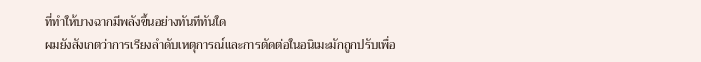ที่ทำให้บางฉากมีพลังขึ้นอย่างทันทีทันใด
ผมยังสังเกตว่าการเรียงลำดับเหตุการณ์และการตัดต่อในอนิเมะมักถูกปรับเพื่อ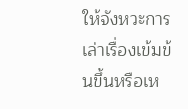ให้จังหวะการเล่าเรื่องเข้มข้นขึ้นหรือเห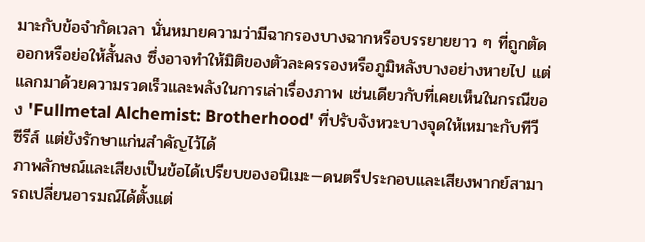มาะกับข้อจำกัดเวลา นั่นหมายความว่ามีฉากรองบางฉากหรือบรรยายยาว ๆ ที่ถูกตัดออกหรือย่อให้สั้นลง ซึ่งอาจทำให้มิติของตัวละครรองหรือภูมิหลังบางอย่างหายไป แต่แลกมาด้วยความรวดเร็วและพลังในการเล่าเรื่องภาพ เช่นเดียวกับที่เคยเห็นในกรณีของ 'Fullmetal Alchemist: Brotherhood' ที่ปรับจังหวะบางจุดให้เหมาะกับทีวีซีรีส์ แต่ยังรักษาแก่นสำคัญไว้ได้
ภาพลักษณ์และเสียงเป็นข้อได้เปรียบของอนิเมะ—ดนตรีประกอบและเสียงพากย์สามารถเปลี่ยนอารมณ์ได้ตั้งแต่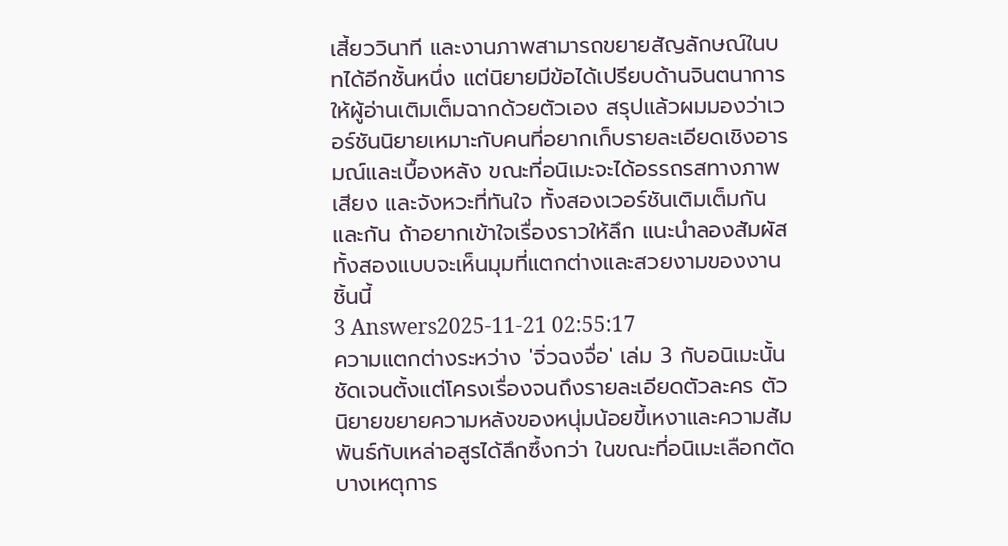เสี้ยววินาที และงานภาพสามารถขยายสัญลักษณ์ในบทได้อีกชั้นหนึ่ง แต่นิยายมีข้อได้เปรียบด้านจินตนาการให้ผู้อ่านเติมเต็มฉากด้วยตัวเอง สรุปแล้วผมมองว่าเวอร์ชันนิยายเหมาะกับคนที่อยากเก็บรายละเอียดเชิงอารมณ์และเบื้องหลัง ขณะที่อนิเมะจะได้อรรถรสทางภาพ เสียง และจังหวะที่ทันใจ ทั้งสองเวอร์ชันเติมเต็มกันและกัน ถ้าอยากเข้าใจเรื่องราวให้ลึก แนะนำลองสัมผัสทั้งสองแบบจะเห็นมุมที่แตกต่างและสวยงามของงานชิ้นนี้
3 Answers2025-11-21 02:55:17
ความแตกต่างระหว่าง 'จิ่วฉงจื่อ' เล่ม 3 กับอนิเมะนั้นชัดเจนตั้งแต่โครงเรื่องจนถึงรายละเอียดตัวละคร ตัวนิยายขยายความหลังของหนุ่มน้อยขี้เหงาและความสัมพันธ์กับเหล่าอสูรได้ลึกซึ้งกว่า ในขณะที่อนิเมะเลือกตัดบางเหตุการ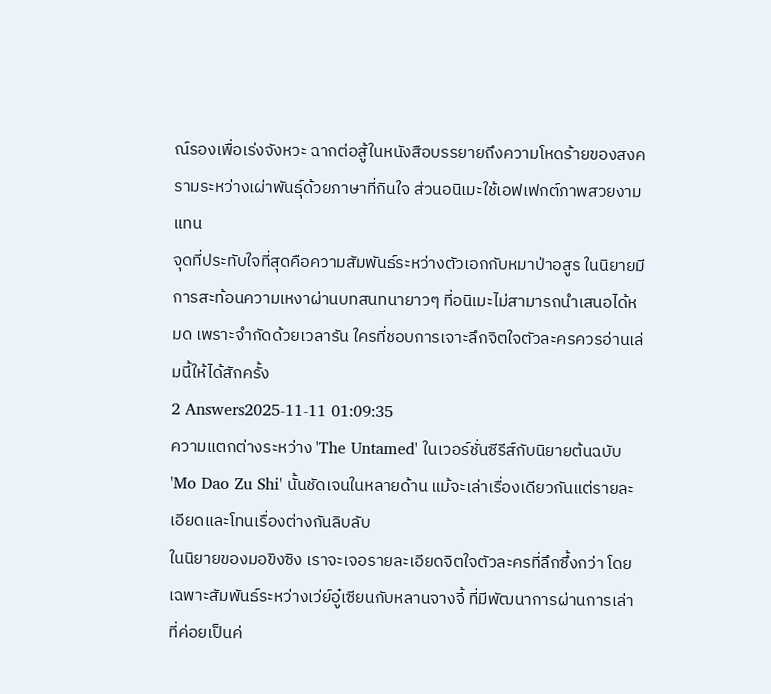ณ์รองเพื่อเร่งจังหวะ ฉากต่อสู้ในหนังสือบรรยายถึงความโหดร้ายของสงครามระหว่างเผ่าพันธุ์ด้วยภาษาที่กินใจ ส่วนอนิเมะใช้เอฟเฟกต์ภาพสวยงามแทน
จุดที่ประทับใจที่สุดคือความสัมพันธ์ระหว่างตัวเอกกับหมาป่าอสูร ในนิยายมีการสะท้อนความเหงาผ่านบทสนทนายาวๆ ที่อนิเมะไม่สามารถนำเสนอได้หมด เพราะจำกัดด้วยเวลารัน ใครที่ชอบการเจาะลึกจิตใจตัวละครควรอ่านเล่มนี้ให้ได้สักครั้ง
2 Answers2025-11-11 01:09:35
ความแตกต่างระหว่าง 'The Untamed' ในเวอร์ชั่นซีรีส์กับนิยายต้นฉบับ 'Mo Dao Zu Shi' นั้นชัดเจนในหลายด้าน แม้จะเล่าเรื่องเดียวกันแต่รายละเอียดและโทนเรื่องต่างกันลิบลับ
ในนิยายของมอขิงซิง เราจะเจอรายละเอียดจิตใจตัวละครที่ลึกซึ้งกว่า โดยเฉพาะสัมพันธ์ระหว่างเว่ย์อู๋เซียนกับหลานจางจี้ ที่มีพัฒนาการผ่านการเล่าที่ค่อยเป็นค่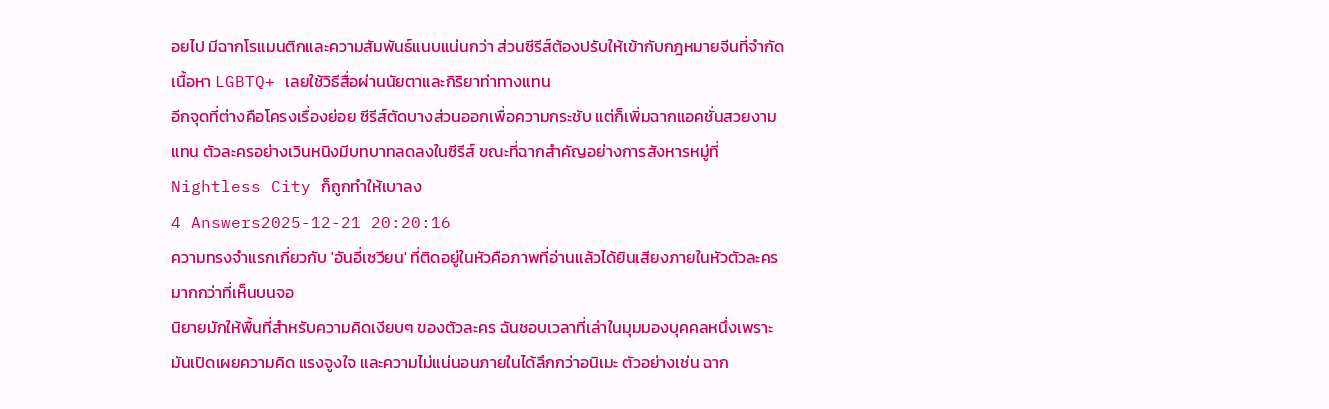อยไป มีฉากโรแมนติกและความสัมพันธ์แนบแน่นกว่า ส่วนซีรีส์ต้องปรับให้เข้ากับกฎหมายจีนที่จำกัดเนื้อหา LGBTQ+ เลยใช้วิธีสื่อผ่านนัยตาและกิริยาท่าทางแทน
อีกจุดที่ต่างคือโครงเรื่องย่อย ซีรีส์ตัดบางส่วนออกเพื่อความกระชับ แต่ก็เพิ่มฉากแอคชั่นสวยงามแทน ตัวละครอย่างเวินหนิงมีบทบาทลดลงในซีรีส์ ขณะที่ฉากสำคัญอย่างการสังหารหมู่ที่Nightless City ก็ถูกทำให้เบาลง
4 Answers2025-12-21 20:20:16
ความทรงจำแรกเกี่ยวกับ 'อันอี่เซวียน' ที่ติดอยู่ในหัวคือภาพที่อ่านแล้วได้ยินเสียงภายในหัวตัวละครมากกว่าที่เห็นบนจอ
นิยายมักให้พื้นที่สำหรับความคิดเงียบๆ ของตัวละคร ฉันชอบเวลาที่เล่าในมุมมองบุคคลหนึ่งเพราะมันเปิดเผยความคิด แรงจูงใจ และความไม่แน่นอนภายในได้ลึกกว่าอนิเมะ ตัวอย่างเช่น ฉาก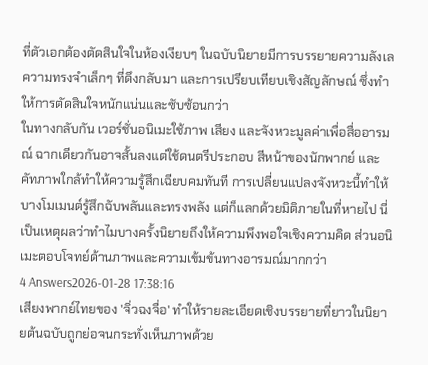ที่ตัวเอกต้องตัดสินใจในห้องเงียบๆ ในฉบับนิยายมีการบรรยายความลังเล ความทรงจำเล็กๆ ที่ดึงกลับมา และการเปรียบเทียบเชิงสัญลักษณ์ ซึ่งทำให้การตัดสินใจหนักแน่นและซับซ้อนกว่า
ในทางกลับกัน เวอร์ชั่นอนิเมะใช้ภาพ เสียง และจังหวะมูลค่าเพื่อสื่ออารมณ์ ฉากเดียวกันอาจสั้นลงแต่ใช้ดนตรีประกอบ สีหน้าของนักพากย์ และคัทภาพใกล้ทำให้ความรู้สึกเฉียบคมทันที การเปลี่ยนแปลงจังหวะนี้ทำให้บางโมเมนต์รู้สึกฉับพลันและทรงพลัง แต่ก็แลกด้วยมิติภายในที่หายไป นี่เป็นเหตุผลว่าทำไมบางครั้งนิยายถึงให้ความพึงพอใจเชิงความคิด ส่วนอนิเมะตอบโจทย์ด้านภาพและความเข้มข้นทางอารมณ์มากกว่า
4 Answers2026-01-28 17:38:16
เสียงพากย์ไทยของ 'จิ่วฉงจื่อ' ทำให้รายละเอียดเชิงบรรยายที่ยาวในนิยายต้นฉบับถูกย่อจนกระทั่งเห็นภาพด้วย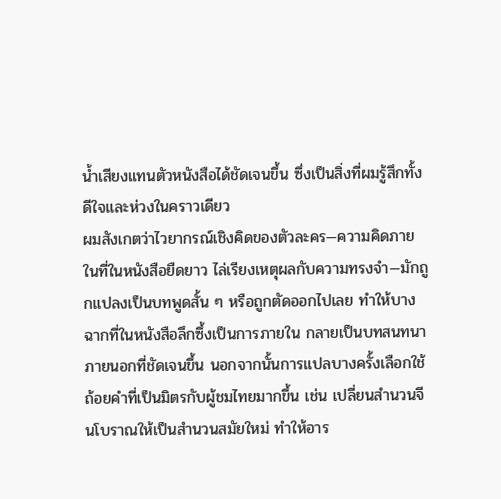น้ำเสียงแทนตัวหนังสือได้ชัดเจนขึ้น ซึ่งเป็นสิ่งที่ผมรู้สึกทั้งดีใจและห่วงในคราวเดียว
ผมสังเกตว่าไวยากรณ์เชิงคิดของตัวละคร—ความคิดภายในที่ในหนังสือยืดยาว ไล่เรียงเหตุผลกับความทรงจำ—มักถูกแปลงเป็นบทพูดสั้น ๆ หรือถูกตัดออกไปเลย ทำให้บางฉากที่ในหนังสือลึกซึ้งเป็นการภายใน กลายเป็นบทสนทนาภายนอกที่ชัดเจนขึ้น นอกจากนั้นการแปลบางครั้งเลือกใช้ถ้อยคำที่เป็นมิตรกับผู้ชมไทยมากขึ้น เช่น เปลี่ยนสำนวนจีนโบราณให้เป็นสำนวนสมัยใหม่ ทำให้อาร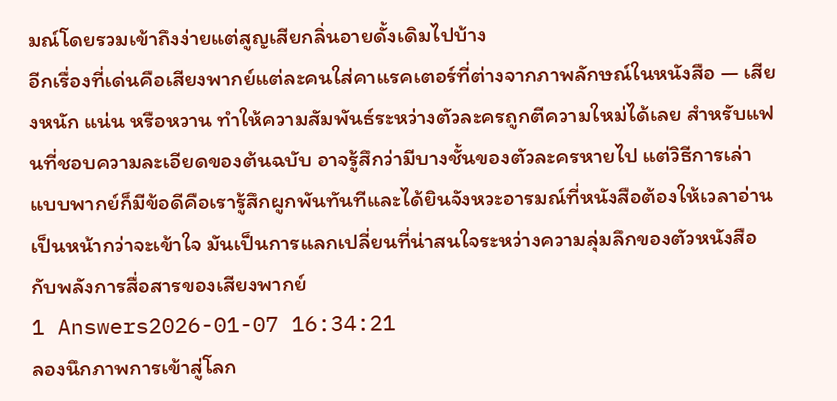มณ์โดยรวมเข้าถึงง่ายแต่สูญเสียกลิ่นอายดั้งเดิมไปบ้าง
อีกเรื่องที่เด่นคือเสียงพากย์แต่ละคนใส่คาแรคเตอร์ที่ต่างจากภาพลักษณ์ในหนังสือ — เสียงหนัก แน่น หรือหวาน ทำให้ความสัมพันธ์ระหว่างตัวละครถูกตีความใหม่ได้เลย สำหรับแฟนที่ชอบความละเอียดของต้นฉบับ อาจรู้สึกว่ามีบางชั้นของตัวละครหายไป แต่วิธีการเล่าแบบพากย์ก็มีข้อดีคือเรารู้สึกผูกพันทันทีและได้ยินจังหวะอารมณ์ที่หนังสือต้องให้เวลาอ่านเป็นหน้ากว่าจะเข้าใจ มันเป็นการแลกเปลี่ยนที่น่าสนใจระหว่างความลุ่มลึกของตัวหนังสือกับพลังการสื่อสารของเสียงพากย์
1 Answers2026-01-07 16:34:21
ลองนึกภาพการเข้าสู่โลก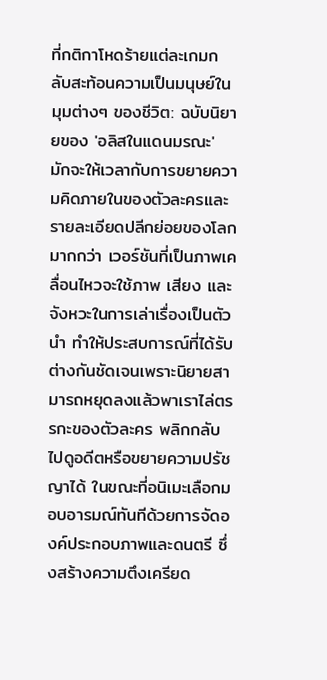ที่กติกาโหดร้ายแต่ละเกมกลับสะท้อนความเป็นมนุษย์ในมุมต่างๆ ของชีวิต: ฉบับนิยายของ 'อลิสในแดนมรณะ' มักจะให้เวลากับการขยายความคิดภายในของตัวละครและรายละเอียดปลีกย่อยของโลกมากกว่า เวอร์ชันที่เป็นภาพเคลื่อนไหวจะใช้ภาพ เสียง และจังหวะในการเล่าเรื่องเป็นตัวนำ ทำให้ประสบการณ์ที่ได้รับต่างกันชัดเจนเพราะนิยายสามารถหยุดลงแล้วพาเราไล่ตรรกะของตัวละคร พลิกกลับไปดูอดีตหรือขยายความปรัชญาได้ ในขณะที่อนิเมะเลือกมอบอารมณ์ทันทีด้วยการจัดองค์ประกอบภาพและดนตรี ซึ่งสร้างความตึงเครียด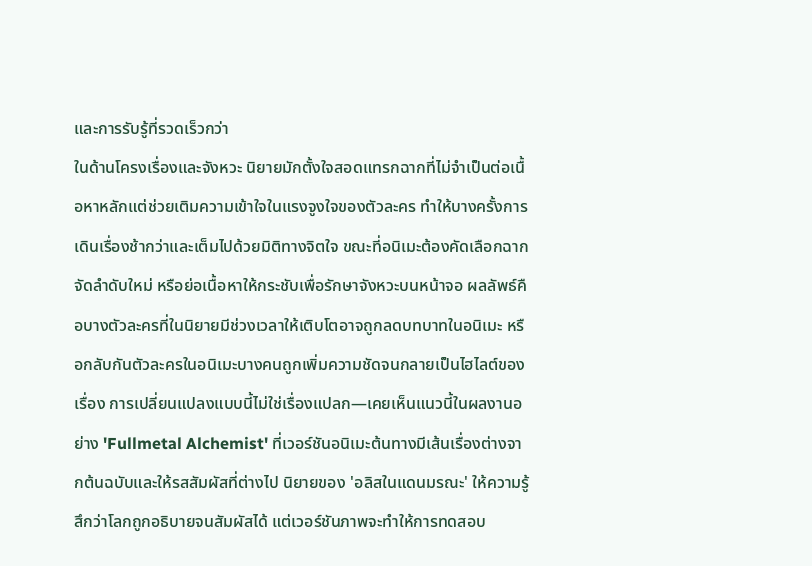และการรับรู้ที่รวดเร็วกว่า
ในด้านโครงเรื่องและจังหวะ นิยายมักตั้งใจสอดแทรกฉากที่ไม่จำเป็นต่อเนื้อหาหลักแต่ช่วยเติมความเข้าใจในแรงจูงใจของตัวละคร ทำให้บางครั้งการเดินเรื่องช้ากว่าและเต็มไปด้วยมิติทางจิตใจ ขณะที่อนิเมะต้องคัดเลือกฉาก จัดลำดับใหม่ หรือย่อเนื้อหาให้กระชับเพื่อรักษาจังหวะบนหน้าจอ ผลลัพธ์คือบางตัวละครที่ในนิยายมีช่วงเวลาให้เติบโตอาจถูกลดบทบาทในอนิเมะ หรือกลับกันตัวละครในอนิเมะบางคนถูกเพิ่มความชัดจนกลายเป็นไฮไลต์ของเรื่อง การเปลี่ยนแปลงแบบนี้ไม่ใช่เรื่องแปลก—เคยเห็นแนวนี้ในผลงานอย่าง 'Fullmetal Alchemist' ที่เวอร์ชันอนิเมะต้นทางมีเส้นเรื่องต่างจากต้นฉบับและให้รสสัมผัสที่ต่างไป นิยายของ 'อลิสในแดนมรณะ' ให้ความรู้สึกว่าโลกถูกอธิบายจนสัมผัสได้ แต่เวอร์ชันภาพจะทำให้การทดสอบ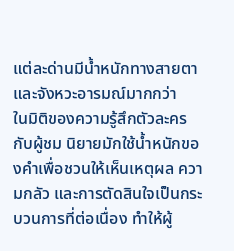แต่ละด่านมีน้ำหนักทางสายตาและจังหวะอารมณ์มากกว่า
ในมิติของความรู้สึกตัวละครกับผู้ชม นิยายมักใช้น้ำหนักของคำเพื่อชวนให้เห็นเหตุผล ความกลัว และการตัดสินใจเป็นกระบวนการที่ต่อเนื่อง ทำให้ผู้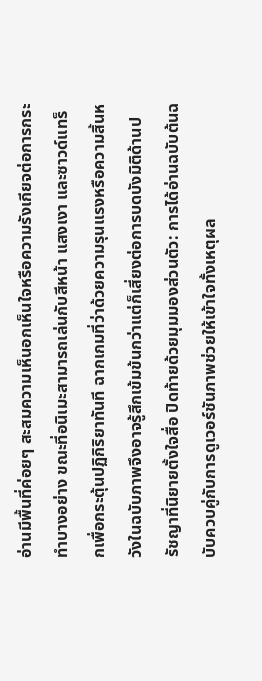อ่านมีพื้นที่ค่อยๆ สะสมความเห็นอกเห็นใจหรือความรังเกียจต่อการกระทำบางอย่าง ขณะที่อนิเมะสามารถเล่นกับสีหน้า แสงเงา และซาวด์แทร็กเพื่อกระตุ้นปฏิกิริยาทันที ฉากเกมที่ว่าด้วยความรุนแรงหรือความสิ้นหวังในฉบับภาพจึงอาจรู้สึกเข้มข้นกว่าแต่ก็เสี่ยงต่อการบดบังมิติด้านปรัชญาที่นิยายตั้งใจสื่อ ปิดท้ายด้วยมุมมองส่วนตัว: การได้อ่านฉบับต้นฉบับควบคู่กับการดูเวอร์ชันภาพช่วยให้เข้าใจทั้งเหตุผล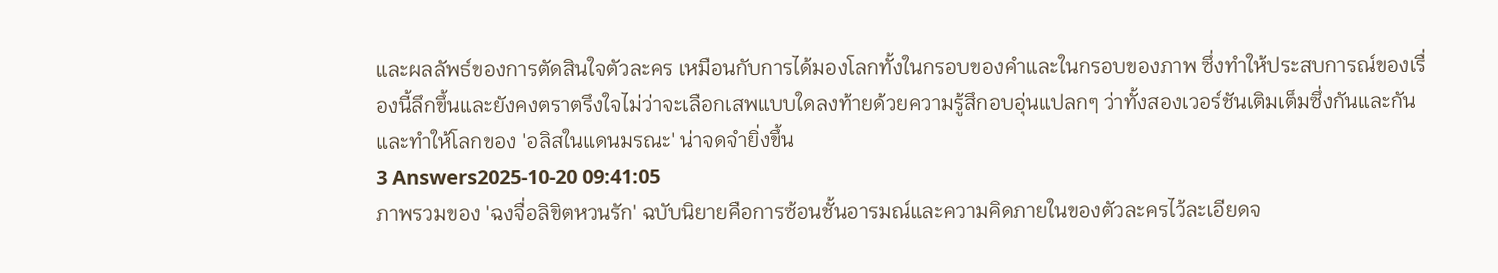และผลลัพธ์ของการตัดสินใจตัวละคร เหมือนกับการได้มองโลกทั้งในกรอบของคำและในกรอบของภาพ ซึ่งทำให้ประสบการณ์ของเรื่องนี้ลึกขึ้นและยังคงตราตรึงใจไม่ว่าจะเลือกเสพแบบใดลงท้ายด้วยความรู้สึกอบอุ่นแปลกๆ ว่าทั้งสองเวอร์ชันเติมเต็มซึ่งกันและกันและทำให้โลกของ 'อลิสในแดนมรณะ' น่าจดจำยิ่งขึ้น
3 Answers2025-10-20 09:41:05
ภาพรวมของ 'ฉงจื่อลิขิตหวนรัก' ฉบับนิยายคือการซ้อนชั้นอารมณ์และความคิดภายในของตัวละครไว้ละเอียดจ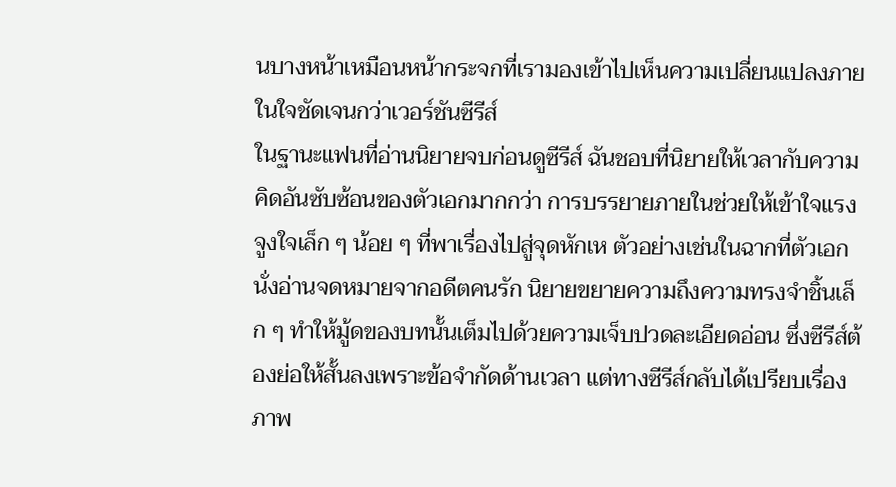นบางหน้าเหมือนหน้ากระจกที่เรามองเข้าไปเห็นความเปลี่ยนแปลงภายในใจชัดเจนกว่าเวอร์ชันซีรีส์
ในฐานะแฟนที่อ่านนิยายจบก่อนดูซีรีส์ ฉันชอบที่นิยายให้เวลากับความคิดอันซับซ้อนของตัวเอกมากกว่า การบรรยายภายในช่วยให้เข้าใจแรงจูงใจเล็ก ๆ น้อย ๆ ที่พาเรื่องไปสู่จุดหักเห ตัวอย่างเช่นในฉากที่ตัวเอกนั่งอ่านจดหมายจากอดีตคนรัก นิยายขยายความถึงความทรงจำชิ้นเล็ก ๆ ทำให้มู้ดของบทนั้นเต็มไปด้วยความเจ็บปวดละเอียดอ่อน ซึ่งซีรีส์ต้องย่อให้สั้นลงเพราะข้อจำกัดด้านเวลา แต่ทางซีรีส์กลับได้เปรียบเรื่องภาพ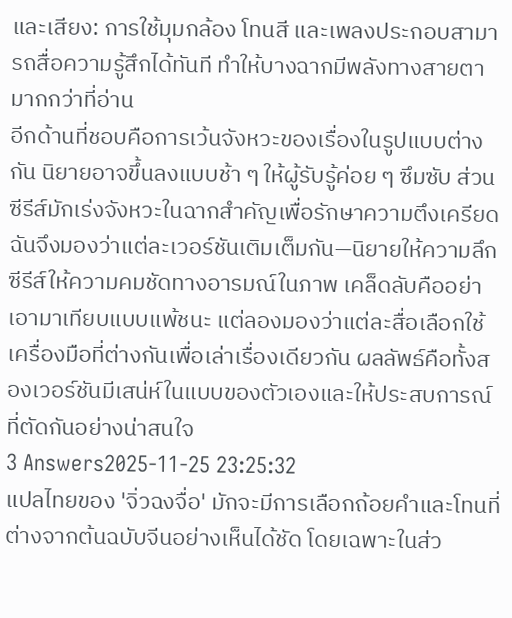และเสียง: การใช้มุมกล้อง โทนสี และเพลงประกอบสามารถสื่อความรู้สึกได้ทันที ทำให้บางฉากมีพลังทางสายตามากกว่าที่อ่าน
อีกด้านที่ชอบคือการเว้นจังหวะของเรื่องในรูปแบบต่างกัน นิยายอาจขึ้นลงแบบช้า ๆ ให้ผู้รับรู้ค่อย ๆ ซึมซับ ส่วนซีรีส์มักเร่งจังหวะในฉากสำคัญเพื่อรักษาความตึงเครียด ฉันจึงมองว่าแต่ละเวอร์ชันเติมเต็มกัน—นิยายให้ความลึก ซีรีส์ให้ความคมชัดทางอารมณ์ในภาพ เคล็ดลับคืออย่าเอามาเทียบแบบแพ้ชนะ แต่ลองมองว่าแต่ละสื่อเลือกใช้เครื่องมือที่ต่างกันเพื่อเล่าเรื่องเดียวกัน ผลลัพธ์คือทั้งสองเวอร์ชันมีเสน่ห์ในแบบของตัวเองและให้ประสบการณ์ที่ตัดกันอย่างน่าสนใจ
3 Answers2025-11-25 23:25:32
แปลไทยของ 'จิ่วฉงจื่อ' มักจะมีการเลือกถ้อยคำและโทนที่ต่างจากต้นฉบับจีนอย่างเห็นได้ชัด โดยเฉพาะในส่ว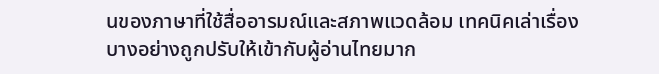นของภาษาที่ใช้สื่ออารมณ์และสภาพแวดล้อม เทคนิคเล่าเรื่องบางอย่างถูกปรับให้เข้ากับผู้อ่านไทยมาก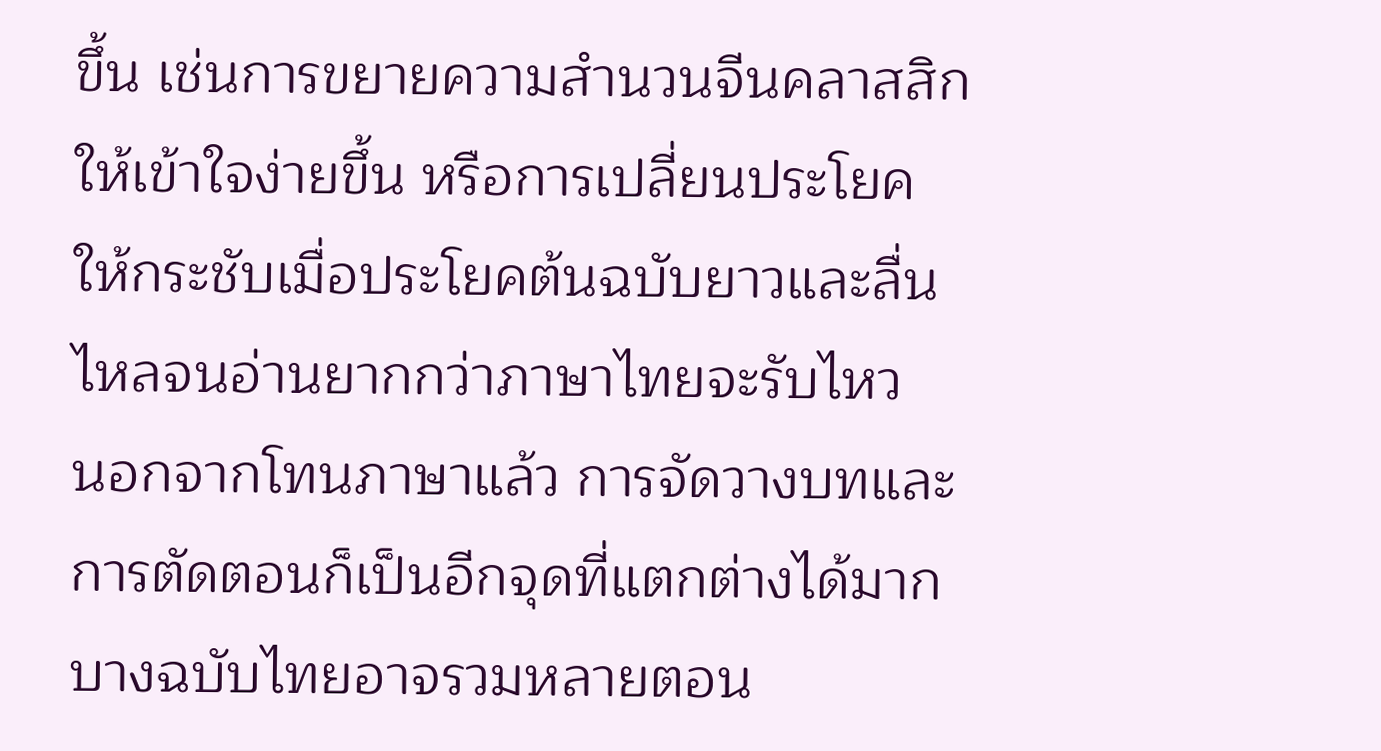ขึ้น เช่นการขยายความสำนวนจีนคลาสสิกให้เข้าใจง่ายขึ้น หรือการเปลี่ยนประโยคให้กระชับเมื่อประโยคต้นฉบับยาวและลื่นไหลจนอ่านยากกว่าภาษาไทยจะรับไหว
นอกจากโทนภาษาแล้ว การจัดวางบทและการตัดตอนก็เป็นอีกจุดที่แตกต่างได้มาก บางฉบับไทยอาจรวมหลายตอน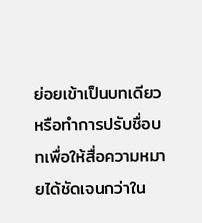ย่อยเข้าเป็นบทเดียวหรือทำการปรับชื่อบทเพื่อให้สื่อความหมายได้ชัดเจนกว่าใน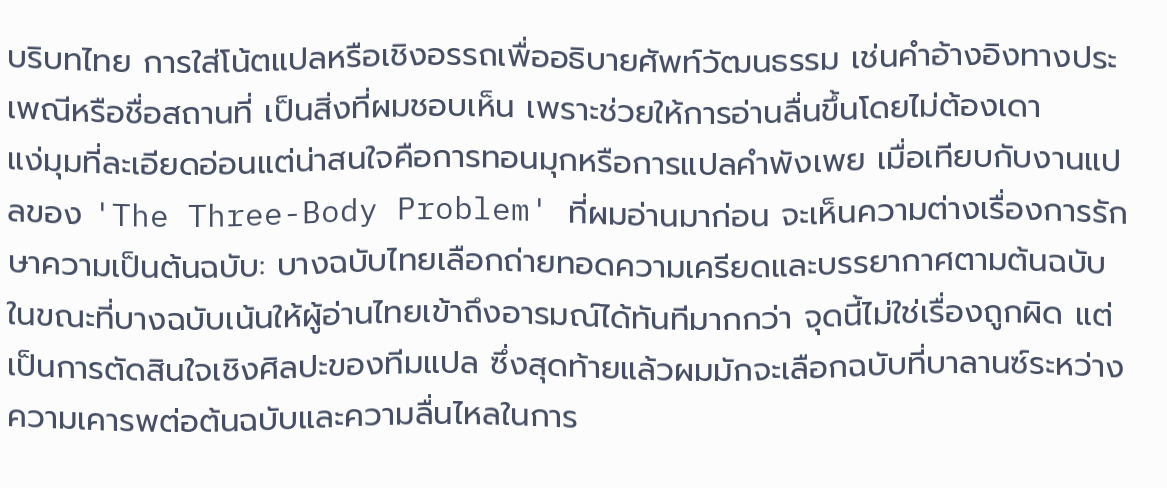บริบทไทย การใส่โน้ตแปลหรือเชิงอรรถเพื่ออธิบายศัพท์วัฒนธรรม เช่นคำอ้างอิงทางประเพณีหรือชื่อสถานที่ เป็นสิ่งที่ผมชอบเห็น เพราะช่วยให้การอ่านลื่นขึ้นโดยไม่ต้องเดา
แง่มุมที่ละเอียดอ่อนแต่น่าสนใจคือการทอนมุกหรือการแปลคำพังเพย เมื่อเทียบกับงานแปลของ 'The Three-Body Problem' ที่ผมอ่านมาก่อน จะเห็นความต่างเรื่องการรักษาความเป็นต้นฉบับ: บางฉบับไทยเลือกถ่ายทอดความเครียดและบรรยากาศตามต้นฉบับ ในขณะที่บางฉบับเน้นให้ผู้อ่านไทยเข้าถึงอารมณ์ได้ทันทีมากกว่า จุดนี้ไม่ใช่เรื่องถูกผิด แต่เป็นการตัดสินใจเชิงศิลปะของทีมแปล ซึ่งสุดท้ายแล้วผมมักจะเลือกฉบับที่บาลานซ์ระหว่างความเคารพต่อต้นฉบับและความลื่นไหลในการ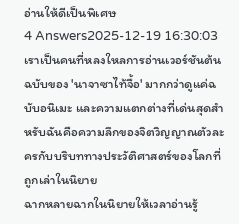อ่านให้ดีเป็นพิเศษ
4 Answers2025-12-19 16:30:03
เราเป็นคนที่หลงใหลการอ่านเวอร์ชันต้นฉบับของ 'นาจาซาไท้จื้อ' มากกว่าดูแค่ฉบับอนิเมะ และความแตกต่างที่เด่นสุดสำหรับฉันคือความลึกของจิตวิญญาณตัวละครกับบริบททางประวัติศาสตร์ของโลกที่ถูกเล่าในนิยาย
ฉากหลายฉากในนิยายให้เวลาอ่านรู้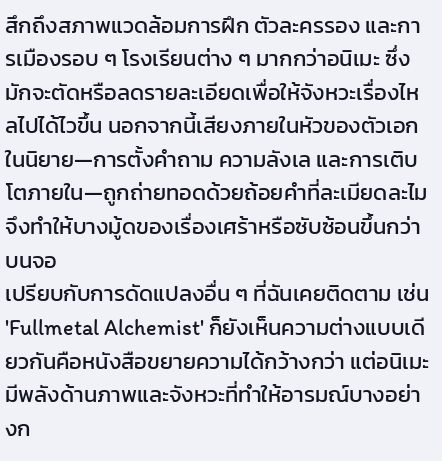สึกถึงสภาพแวดล้อมการฝึก ตัวละครรอง และการเมืองรอบ ๆ โรงเรียนต่าง ๆ มากกว่าอนิเมะ ซึ่งมักจะตัดหรือลดรายละเอียดเพื่อให้จังหวะเรื่องไหลไปได้ไวขึ้น นอกจากนี้เสียงภายในหัวของตัวเอกในนิยาย—การตั้งคำถาม ความลังเล และการเติบโตภายใน—ถูกถ่ายทอดด้วยถ้อยคำที่ละเมียดละไม จึงทำให้บางมู้ดของเรื่องเศร้าหรือซับซ้อนขึ้นกว่าบนจอ
เปรียบกับการดัดแปลงอื่น ๆ ที่ฉันเคยติดตาม เช่น 'Fullmetal Alchemist' ก็ยังเห็นความต่างแบบเดียวกันคือหนังสือขยายความได้กว้างกว่า แต่อนิเมะมีพลังด้านภาพและจังหวะที่ทำให้อารมณ์บางอย่างก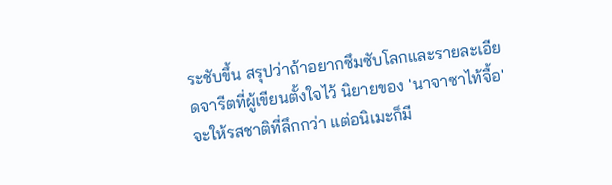ระชับขึ้น สรุปว่าถ้าอยากซึมซับโลกและรายละเอียดจารีตที่ผู้เขียนตั้งใจไว้ นิยายของ 'นาจาซาไท้จื้อ' จะให้รสชาติที่ลึกกว่า แต่อนิเมะก็มี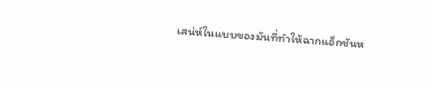เสน่ห์ในแบบของมันที่ทำให้ฉากแอ็กชันห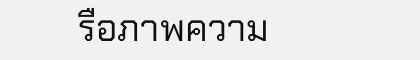รือภาพความ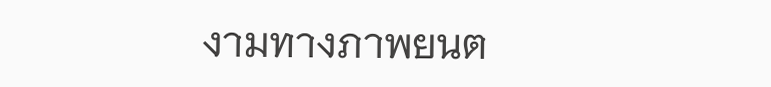งามทางภาพยนต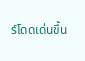ร์โดดเด่นขึ้น